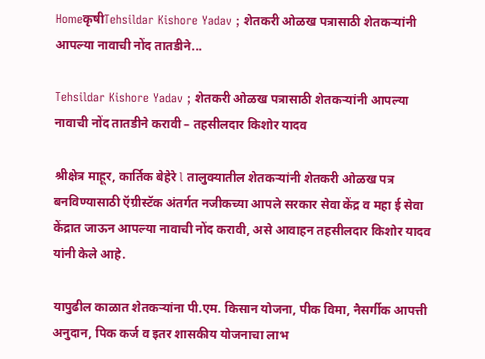HomeकृषीTehsildar Kishore Yadav ; शेतकरी ओळख पत्रासाठी शेतकऱ्यांनी आपल्या नावाची नोंद तातडीने...

Tehsildar Kishore Yadav ; शेतकरी ओळख पत्रासाठी शेतकऱ्यांनी आपल्या नावाची नोंद तातडीने करावी – तहसीलदार किशोर यादव

श्रीक्षेत्र माहूर, कार्तिक बेहेरे l तालुक्यातील शेतकऱ्यांनी शेतकरी ओळख पत्र बनविण्यासाठी ऍग्रीस्टॅक अंतर्गत नजीकच्या आपले सरकार सेवा केंद्र व महा ई सेवा केंद्रात जाऊन आपल्या नावाची नोंद करावी, असे आवाहन तहसीलदार किशोर यादव यांनी केले आहे.

यापुढील काळात शेतकऱ्यांना पी.एम. किसान योजना, पीक विमा, नैसर्गीक आपत्ती अनुदान, पिक कर्ज व इतर शासकीय योजनाचा लाभ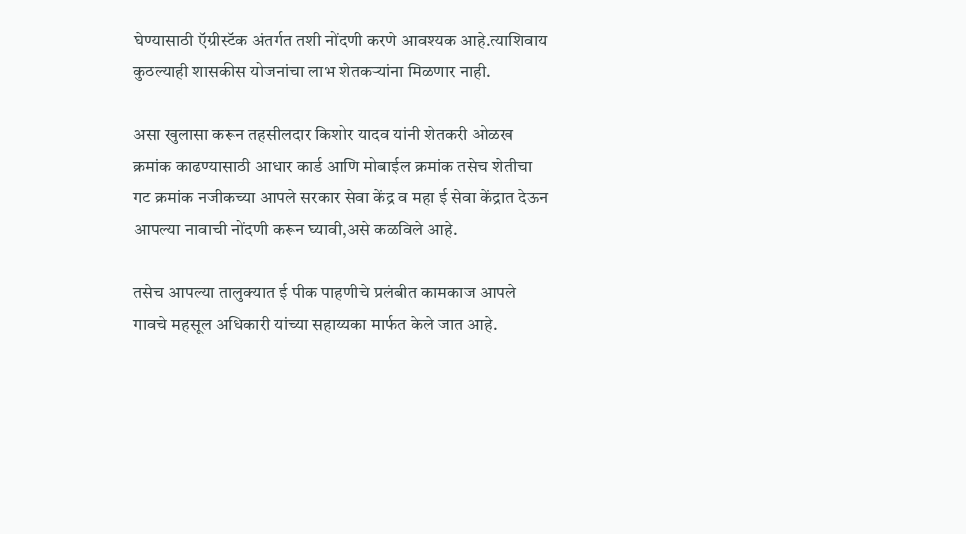घेण्यासाठी ऍग्रीस्टॅक अंतर्गत तशी नोंदणी करणे आवश्यक आहे.त्याशिवाय कुठल्याही शासकीस योजनांचा लाभ शेतकऱ्यांना मिळणार नाही.

असा खुलासा करून तहसीलदार किशोर यादव यांनी शेतकरी ओळख क्रमांक काढण्यासाठी आधार कार्ड आणि मोबाईल क्रमांक तसेच शेतीचा गट क्रमांक नजीकच्या आपले सरकार सेवा केंद्र व महा ई सेवा केंद्रात देऊन आपल्या नावाची नोंदणी करून घ्यावी,असे कळविले आहे.

तसेच आपल्या तालुक्यात ई पीक पाहणीचे प्रलंबीत कामकाज आपले गावचे महसूल अधिकारी यांच्या सहाय्यका मार्फत केले जात आहे.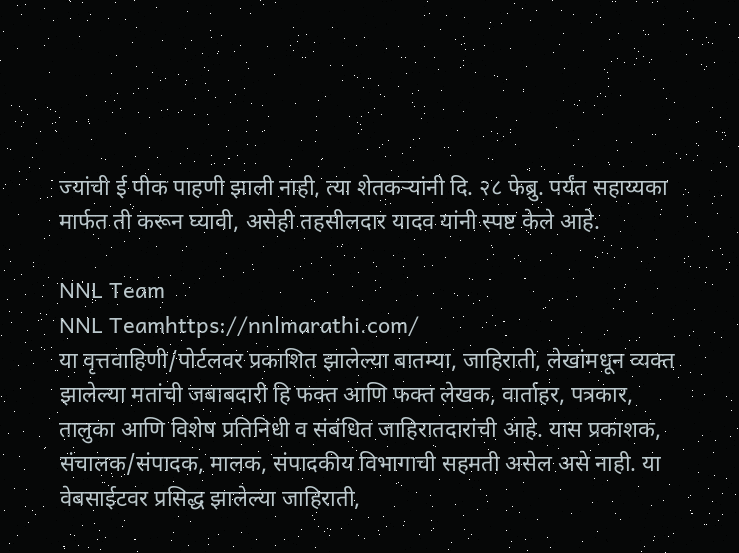ज्यांची ई पीक पाहणी झाली नाही, त्या शेतकऱ्यांनी दि. २८ फेब्रु. पर्यंत सहाय्यका मार्फत ती करून घ्यावी, असेही तहसीलदार यादव यांनी स्पष्ट केले आहे.

NNL Team
NNL Teamhttps://nnlmarathi.com/
या वृत्तवाहिणी/पोर्टलवर प्रकाशित झालेल्या बातम्या, जाहिराती, लेखांमधून व्यक्त झालेल्या मतांची जबाबदारी हि फक्त आणि फक्त लेखक, वार्ताहर, पत्रकार, तालुका आणि विशेष प्रतिनिधी व संबंधित जाहिरातदारांची आहे. यास प्रकाशक, संचालक/संपादक, मालक, संपादकीय विभागाची सहमती असेल असे नाही. या वेबसाईटवर प्रसिद्ध झालेल्या जाहिराती,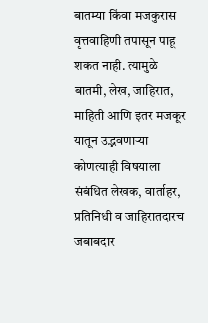बातम्या किंवा मजकुरास वृत्तवाहिणी तपासून पाहू शकत नाही. त्यामुळे बातमी, लेख, जाहिरात, माहिती आणि इतर मजकूर यातून उद्भवणाऱ्या कोणत्याही विषयाला संबंधित लेखक, वार्ताहर, प्रतिनिधी व जाहिरातदारच जबाबदार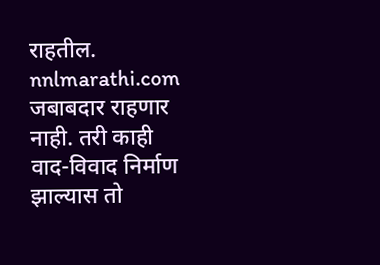राहतील. nnlmarathi.com जबाबदार राहणार नाही. तरी काही वाद-विवाद निर्माण झाल्यास तो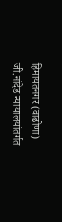हिमायतनगर (वाढोणा) जी.नांदेड न्यायालयांतर्गत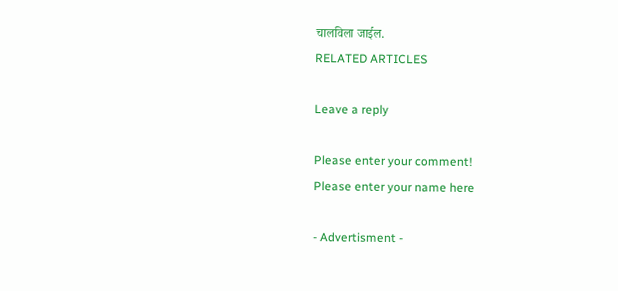चालविला जाईल.
RELATED ARTICLES

Leave a reply

Please enter your comment!
Please enter your name here

- Advertisment -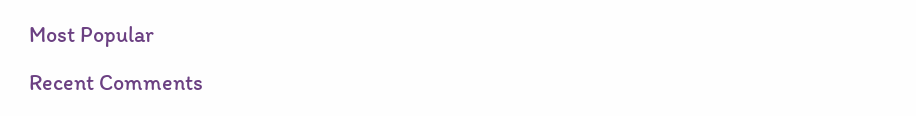Most Popular

Recent Comments